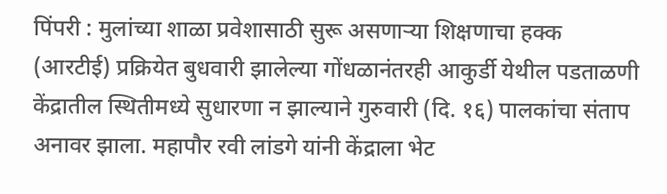पिंपरी : मुलांच्या शाळा प्रवेशासाठी सुरू असणाऱ्या शिक्षणाचा हक्क (आरटीई) प्रक्रियेत बुधवारी झालेल्या गोंधळानंतरही आकुर्डी येथील पडताळणी केंद्रातील स्थितीमध्ये सुधारणा न झाल्याने गुरुवारी (दि. १६) पालकांचा संताप अनावर झाला. महापौर रवी लांडगे यांनी केंद्राला भेट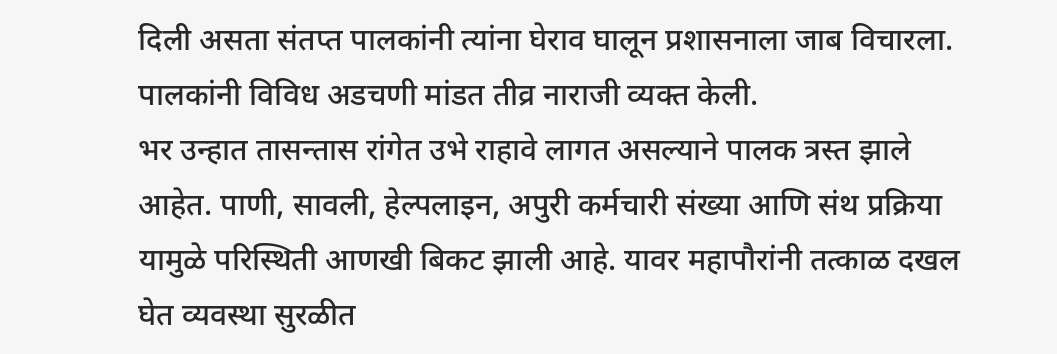दिली असता संतप्त पालकांनी त्यांना घेराव घालून प्रशासनाला जाब विचारला. पालकांनी विविध अडचणी मांडत तीव्र नाराजी व्यक्त केली.
भर उन्हात तासन्तास रांगेत उभे राहावे लागत असल्याने पालक त्रस्त झाले आहेत. पाणी, सावली, हेल्पलाइन, अपुरी कर्मचारी संख्या आणि संथ प्रक्रिया यामुळे परिस्थिती आणखी बिकट झाली आहे. यावर महापौरांनी तत्काळ दखल घेत व्यवस्था सुरळीत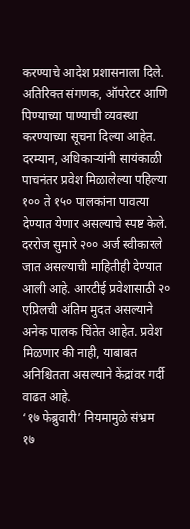करण्याचे आदेश प्रशासनाला दिले. अतिरिक्त संगणक, ऑपरेटर आणि पिण्याच्या पाण्याची व्यवस्था करण्याच्या सूचना दिल्या आहेत.
दरम्यान, अधिकाऱ्यांनी सायंकाळी पाचनंतर प्रवेश मिळालेल्या पहिल्या १०० ते १५० पालकांना पावत्या देण्यात येणार असल्याचे स्पष्ट केले. दररोज सुमारे २०० अर्ज स्वीकारले जात असल्याची माहितीही देण्यात आली आहे. आरटीई प्रवेशासाठी २० एप्रिलची अंतिम मुदत असल्याने अनेक पालक चिंतेत आहेत. प्रवेश मिळणार की नाही, याबाबत अनिश्चितता असल्याने केंद्रांवर गर्दी वाढत आहे.
‘१७ फेब्रुवारी’ नियमामुळे संभ्रम
१७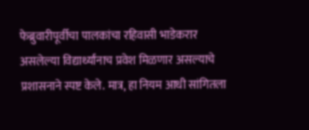फेब्रुवारीपूर्वीचा पालकांचा रहिवासी भाडेकरार असलेल्या विद्यार्थ्यांनाच प्रवेश मिळणार असल्याचे प्रशासनाने स्पष्ट केले. मात्र, हा नियम आधी सांगितला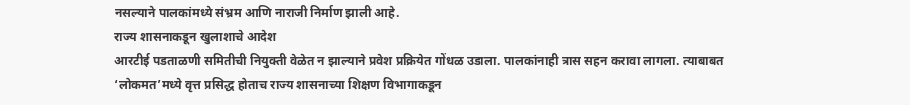नसल्याने पालकांमध्ये संभ्रम आणि नाराजी निर्माण झाली आहे.
राज्य शासनाकडून खुलाशाचे आदेश
आरटीई पडताळणी समितीची नियुक्ती वेळेत न झाल्याने प्रवेश प्रक्रियेत गोंधळ उडाला. पालकांनाही त्रास सहन करावा लागला. त्याबाबत ‘लोकमत’मध्ये वृत्त प्रसिद्ध होताच राज्य शासनाच्या शिक्षण विभागाकडून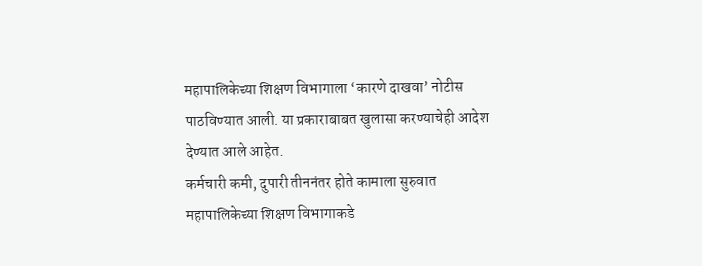महापालिकेच्या शिक्षण विभागाला ‘कारणे दाखवा’ नोटीस पाठविण्यात आली. या प्रकाराबाबत खुलासा करण्याचेही आदेश देण्यात आले आहेत.
कर्मचारी कमी, दुपारी तीननंतर होते कामाला सुरुवात
महापालिकेच्या शिक्षण विभागाकडे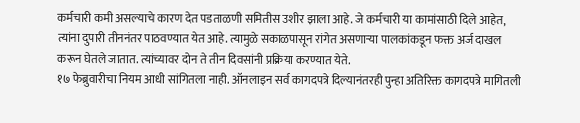कर्मचारी कमी असल्याचे कारण देत पडताळणी समितीस उशीर झाला आहे. जे कर्मचारी या कामांसाठी दिले आहेत, त्यांना दुपारी तीननंतर पाठवण्यात येत आहे. त्यामुळे सकाळपासून रांगेत असणाऱ्या पालकांकडून फक्त अर्ज दाखल करून घेतले जातात. त्यांच्यावर दोन ते तीन दिवसांनी प्रक्रिया करण्यात येते.
१७ फेब्रुवारीचा नियम आधी सांगितला नाही. ऑनलाइन सर्व कागदपत्रे दिल्यानंतरही पुन्हा अतिरिक्त कागदपत्रे मागितली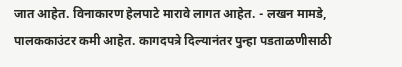जात आहेत. विनाकारण हेलपाटे मारावे लागत आहेत. - लखन मामडे, पालककाउंटर कमी आहेत. कागदपत्रे दिल्यानंतर पुन्हा पडताळणीसाठी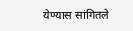येण्यास सांगितले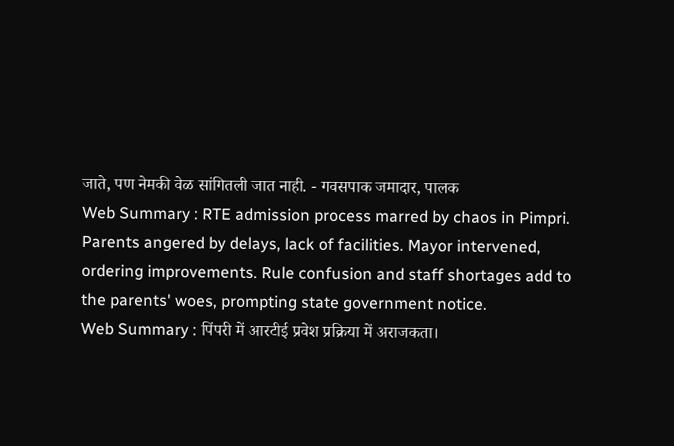जाते, पण नेमकी वेळ सांगितली जात नाही. - गवसपाक जमादार, पालक
Web Summary : RTE admission process marred by chaos in Pimpri. Parents angered by delays, lack of facilities. Mayor intervened, ordering improvements. Rule confusion and staff shortages add to the parents' woes, prompting state government notice.
Web Summary : पिंपरी में आरटीई प्रवेश प्रक्रिया में अराजकता।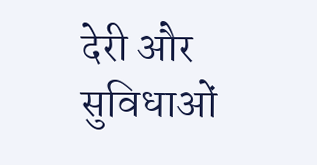देरी और सुविधाओं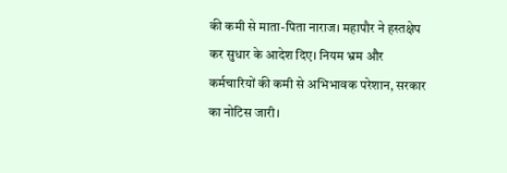की कमी से माता-पिता नाराज। महापौर ने हस्तक्षेप कर सुधार के आदेश दिए। नियम भ्रम और कर्मचारियों की कमी से अभिभावक परेशान, सरकार का नोटिस जारी।